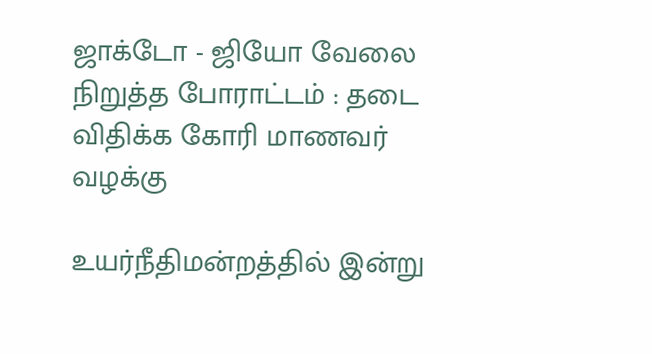ஜாக்டோ - ஜியோ வேலை நிறுத்த போராட்டம் : தடை விதிக்க கோரி மாணவர் வழக்கு

உயர்நீதிமன்றத்தில் இன்று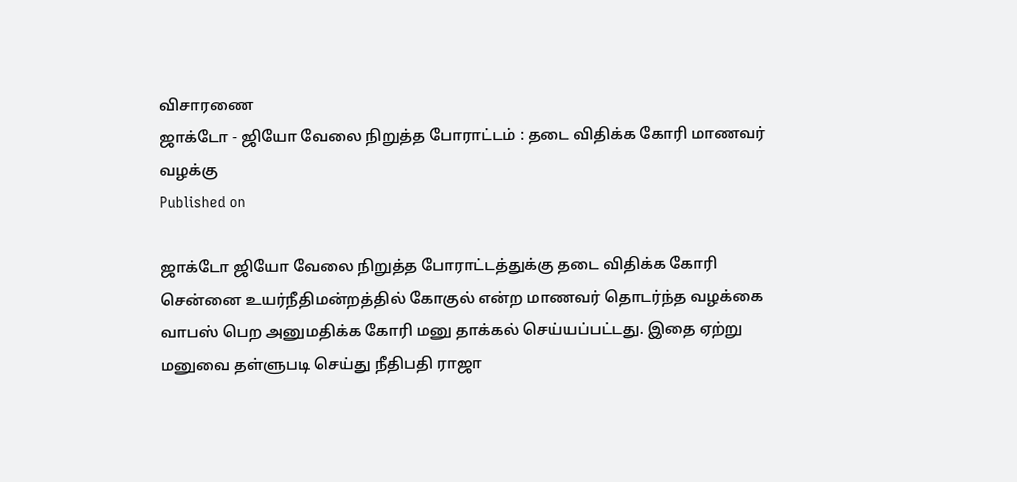விசாரணை
ஜாக்டோ - ஜியோ வேலை நிறுத்த போராட்டம் : தடை விதிக்க கோரி மாணவர் வழக்கு
Published on

ஜாக்டோ ஜியோ வேலை நிறுத்த போராட்டத்துக்கு தடை விதிக்க கோரி சென்னை உயர்நீதிமன்றத்தில் கோகுல் என்ற மாணவர் தொடர்ந்த வழக்கை வாபஸ் பெற அனுமதிக்க கோரி மனு தாக்கல் செய்யப்பட்டது. இதை ஏற்று மனுவை தள்ளுபடி செய்து நீதிபதி ராஜா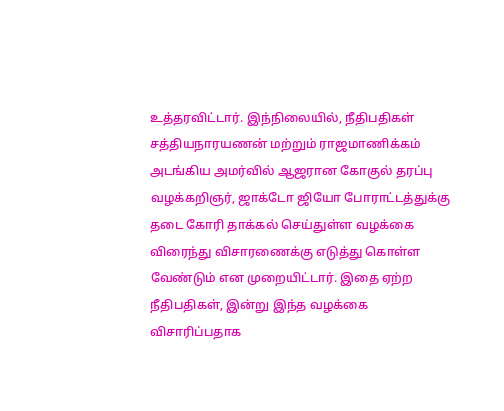உத்தரவிட்டார். இந்நிலையில், நீதிபதிகள் சத்தியநாரயணன் மற்றும் ராஜமாணிக்கம் அடங்கிய அமர்வில் ஆஜரான கோகுல் தரப்பு வழக்கறிஞர், ஜாக்டோ ஜியோ போராட்டத்துக்கு தடை கோரி தாக்கல் செய்துள்ள வழக்கை விரைந்து விசாரணைக்கு எடுத்து கொள்ள வேண்டும் என முறையிட்டார். இதை ஏற்ற நீதிபதிகள், இன்று இந்த வழக்கை விசாரிப்பதாக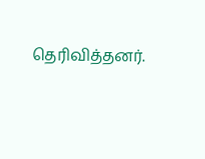தெரிவித்தனர்.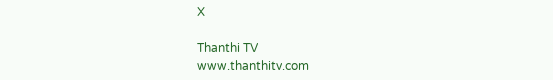X

Thanthi TV
www.thanthitv.com